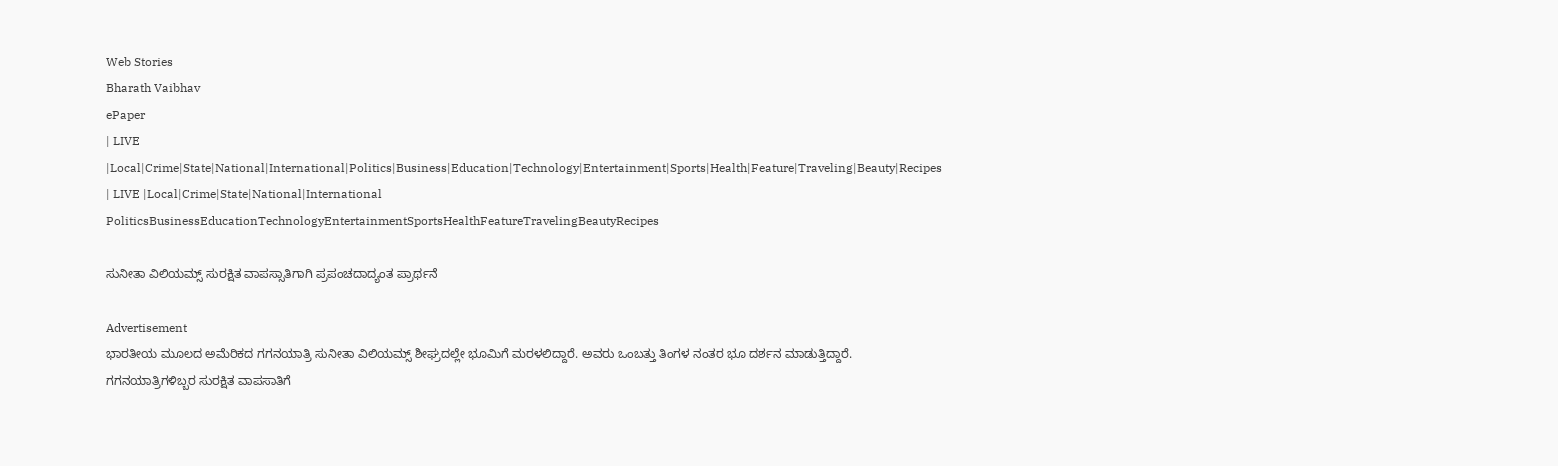Web Stories
Bharath Vaibhav
ePaper
| LIVE |Local|Crime|State|National|International|Politics|Business|Education|Technology|Entertainment|Sports|Health|Feature|Traveling|Beauty|Recipes
| LIVE |Local|Crime|State|National|International
PoliticsBusinessEducationTechnologyEntertainmentSportsHealthFeatureTravelingBeautyRecipes

ಸುನೀತಾ ವಿಲಿಯಮ್ಸ್ ಸುರಕ್ಷಿತ ವಾಪಸ್ಸಾತಿಗಾಗಿ ಪ್ರಪಂಚದಾದ್ಯಂತ ಪ್ರಾರ್ಥನೆ

Advertisement
ಭಾರತೀಯ ಮೂಲದ ಅಮೆರಿಕದ ಗಗನಯಾತ್ರಿ ಸುನೀತಾ ವಿಲಿಯಮ್ಸ್ ಶೀಘ್ರದಲ್ಲೇ ಭೂಮಿಗೆ ಮರಳಲಿದ್ದಾರೆ. ಅವರು ಒಂಬತ್ತು ತಿಂಗಳ ನಂತರ ಭೂ ದರ್ಶನ ಮಾಡುತ್ತಿದ್ದಾರೆ. ಗಗನಯಾತ್ರಿಗಳಿಬ್ಬರ ಸುರಕ್ಷಿತ ವಾಪಸಾತಿಗೆ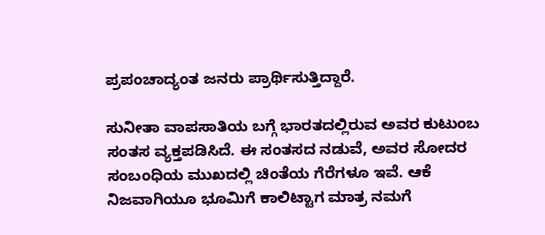ಪ್ರಪಂಚಾದ್ಯಂತ ಜನರು ಪ್ರಾರ್ಥಿಸುತ್ತಿದ್ದಾರೆ.

ಸುನೀತಾ ವಾಪಸಾತಿಯ ಬಗ್ಗೆ ಭಾರತದಲ್ಲಿರುವ ಅವರ ಕುಟುಂಬ ಸಂತಸ ವ್ಯಕ್ತಪಡಿಸಿದೆ. ಈ ಸಂತಸದ ನಡುವೆ, ಅವರ ಸೋದರ ಸಂಬಂಧಿಯ ಮುಖದಲ್ಲಿ ಚಿಂತೆಯ ಗೆರೆಗಳೂ ಇವೆ. ಆಕೆ ನಿಜವಾಗಿಯೂ ಭೂಮಿಗೆ ಕಾಲಿಟ್ಟಾಗ ಮಾತ್ರ ನಮಗೆ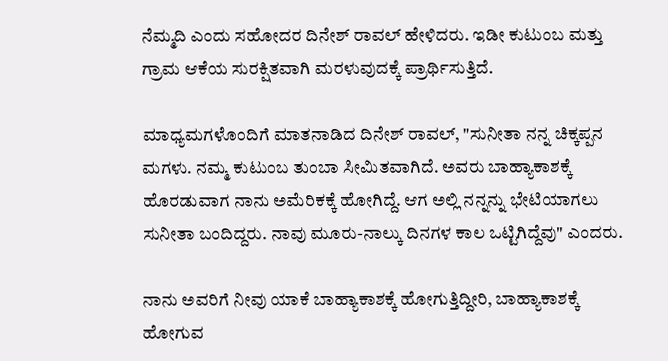ನೆಮ್ಮದಿ ಎಂದು ಸಹೋದರ ದಿನೇಶ್ ರಾವಲ್ ಹೇಳಿದರು. ಇಡೀ ಕುಟುಂಬ ಮತ್ತು ಗ್ರಾಮ ಆಕೆಯ ಸುರಕ್ಷಿತವಾಗಿ ಮರಳುವುದಕ್ಕೆ ಪ್ರಾರ್ಥಿಸುತ್ತಿದೆ.

ಮಾಧ್ಯಮಗಳೊಂದಿಗೆ ಮಾತನಾಡಿದ ದಿನೇಶ್ ರಾವಲ್, "ಸುನೀತಾ ನನ್ನ ಚಿಕ್ಕಪ್ಪನ ಮಗಳು. ನಮ್ಮ ಕುಟುಂಬ ತುಂಬಾ ಸೀಮಿತವಾಗಿದೆ. ಅವರು ಬಾಹ್ಯಾಕಾಶಕ್ಕೆ ಹೊರಡುವಾಗ ನಾನು ಅಮೆರಿಕಕ್ಕೆ ಹೋಗಿದ್ದೆ. ಆಗ ಅಲ್ಲಿ ನನ್ನನ್ನು ಭೇಟಿಯಾಗಲು ಸುನೀತಾ ಬಂದಿದ್ದರು. ನಾವು ಮೂರು-ನಾಲ್ಕು ದಿನಗಳ ಕಾಲ ಒಟ್ಟಿಗಿದ್ದೆವು" ಎಂದರು.

ನಾನು ಅವರಿಗೆ ನೀವು ಯಾಕೆ ಬಾಹ್ಯಾಕಾಶಕ್ಕೆ ಹೋಗುತ್ತಿದ್ದೀರಿ, ಬಾಹ್ಯಾಕಾಶಕ್ಕೆ ಹೋಗುವ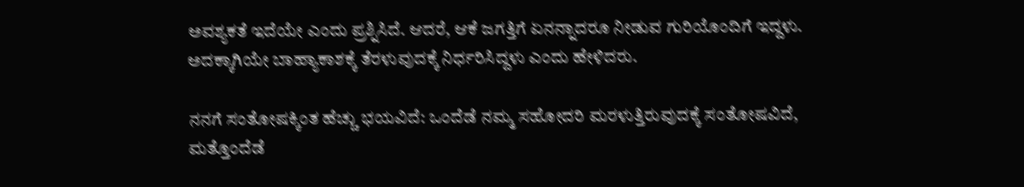ಅವಶ್ಯಕತೆ ಇದೆಯೇ ಎಂದು ಪ್ರಶ್ನಿಸಿದೆ. ಆದರೆ, ಆಕೆ ಜಗತ್ತಿಗೆ ಏನನ್ನಾದರೂ ನೀಡುವ ಗುರಿಯೊಂದಿಗೆ ಇದ್ದಳು. ಅದಕ್ಕಾಗಿಯೇ ಬಾಹ್ಯಾಕಾಶಕ್ಕೆ ತೆರಳುವುದಕ್ಕೆ ನಿರ್ಧರಿಸಿದ್ದಳು ಎಂದು ಹೇಳಿದರು.

ನನಗೆ ಸಂತೋಷಕ್ಕಿಂತ ಹೆಚ್ಚು ಭಯವಿದೆ: ಒಂದೆಡೆ ನಮ್ಮ ಸಹೋದರಿ ಮರಳುತ್ತಿರುವುದಕ್ಕೆ ಸಂತೋಷವಿದೆ, ಮತ್ತೊಂದೆಡೆ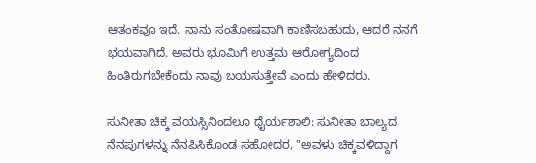ಆತಂಕವೂ ಇದೆ. ನಾನು ಸಂತೋಷವಾಗಿ ಕಾಣಿಸಬಹುದು, ಆದರೆ ನನಗೆ ಭಯವಾಗಿದೆ. ಅವರು ಭೂಮಿಗೆ ಉತ್ತಮ ಆರೋಗ್ಯದಿಂದ ಹಿಂತಿರುಗಬೇಕೆಂದು ನಾವು ಬಯಸುತ್ತೇವೆ ಎಂದು ಹೇಳಿದರು.

ಸುನೀತಾ ಚಿಕ್ಕ ವಯಸ್ಸಿನಿಂದಲೂ ಧೈರ್ಯಶಾಲಿ: ಸುನೀತಾ ಬಾಲ್ಯದ ನೆನಪುಗಳನ್ನು ನೆನಪಿಸಿಕೊಂಡ ಸಹೋದರ, "ಅವಳು ಚಿಕ್ಕವಳಿದ್ದಾಗ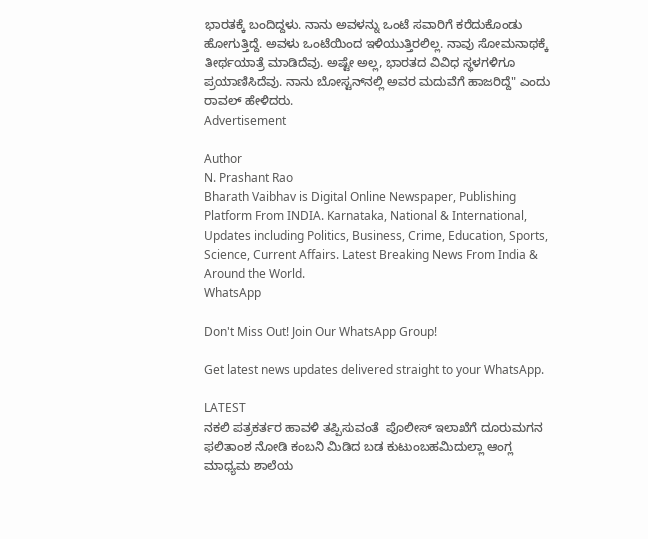ಭಾರತಕ್ಕೆ ಬಂದಿದ್ದಳು. ನಾನು ಅವಳನ್ನು ಒಂಟೆ ಸವಾರಿಗೆ ಕರೆದುಕೊಂಡು ಹೋಗುತ್ತಿದ್ದೆ. ಅವಳು ಒಂಟೆಯಿಂದ ಇಳಿಯುತ್ತಿರಲಿಲ್ಲ. ನಾವು ಸೋಮನಾಥಕ್ಕೆ ತೀರ್ಥಯಾತ್ರೆ ಮಾಡಿದೆವು. ಅಷ್ಟೇ ಅಲ್ಲ, ಭಾರತದ ವಿವಿಧ ಸ್ಥಳಗಳಿಗೂ ಪ್ರಯಾಣಿಸಿದೆವು. ನಾನು ಬೋಸ್ಟನ್‌ನಲ್ಲಿ ಅವರ ಮದುವೆಗೆ ಹಾಜರಿದ್ದೆ" ಎಂದು ರಾವಲ್ ಹೇಳಿದರು.
Advertisement

Author
N. Prashant Rao
Bharath Vaibhav is Digital Online Newspaper, Publishing Platform From INDIA. Karnataka, National & International, Updates including Politics, Business, Crime, Education, Sports, Science, Current Affairs. Latest Breaking News From India & Around the World.
WhatsApp

Don't Miss Out! Join Our WhatsApp Group!

Get latest news updates delivered straight to your WhatsApp.

LATEST
ನಕಲಿ ಪತ್ರಕರ್ತರ ಹಾವಳಿ ತಪ್ಪಿಸುವಂತೆ  ಪೊಲೀಸ್ ಇಲಾಖೆಗೆ ದೂರುಮಗನ ಫಲಿತಾಂಶ ನೋಡಿ ಕಂಬನಿ ಮಿಡಿದ ಬಡ ಕುಟುಂಬಹಮಿದುಲ್ಲಾ ಆಂಗ್ಲ ಮಾಧ್ಯಮ ಶಾಲೆಯ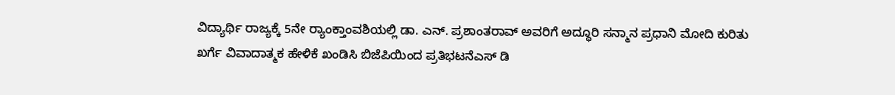ವಿದ್ಯಾರ್ಥಿ ರಾಜ್ಯಕ್ಕೆ 5ನೇ ರ್‍ಯಾಂಕ್ತಾಂವಶಿಯಲ್ಲಿ ಡಾ. ಎನ್. ಪ್ರಶಾಂತರಾವ್ ಅವರಿಗೆ ಅದ್ಧೂರಿ ಸನ್ಮಾನ ಪ್ರಧಾನಿ ಮೋದಿ ಕುರಿತು ಖರ್ಗೆ ವಿವಾದಾತ್ಮಕ ಹೇಳಿಕೆ ಖಂಡಿಸಿ ಬಿಜೆಪಿಯಿಂದ ಪ್ರತಿಭಟನೆಎಸ್ ಡಿ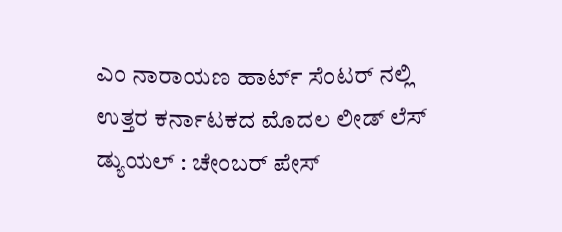ಎಂ ನಾರಾಯಣ ಹಾರ್ಟ್ ಸೆಂಟರ್ ನಲ್ಲಿ ಉತ್ತರ ಕರ್ನಾಟಕದ ಮೊದಲ ಲೀಡ್ ಲೆಸ್ ಡ್ಯುಯಲ್ : ಚೇಂಬರ್ ಪೇಸ್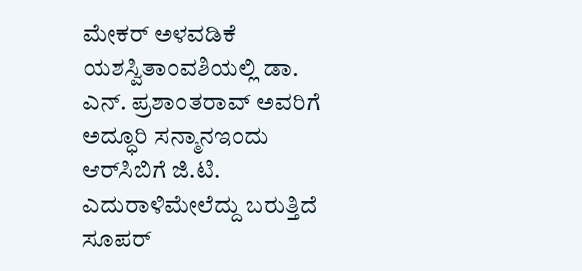ಮೇಕರ್ ಅಳವಡಿಕೆ ಯಶಸ್ವಿತಾಂವಶಿಯಲ್ಲಿ ಡಾ. ಎನ್. ಪ್ರಶಾಂತರಾವ್ ಅವರಿಗೆ ಅದ್ಧೂರಿ ಸನ್ಮಾನಇಂದು ಆರ್‌ಸಿಬಿಗೆ ಜಿ.ಟಿ. ಎದುರಾಳಿಮೇಲೆದ್ದು ಬರುತ್ತಿದೆ ಸೂಪರ್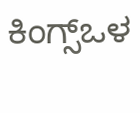ಕಿಂಗ್ಸ್ಒಳ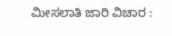ಮೀಸಲಾತಿ ಜಾರಿ ವಿಚಾರ :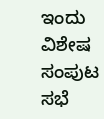ಇಂದು ವಿಶೇಷ ಸಂಪುಟ ಸಭೆ